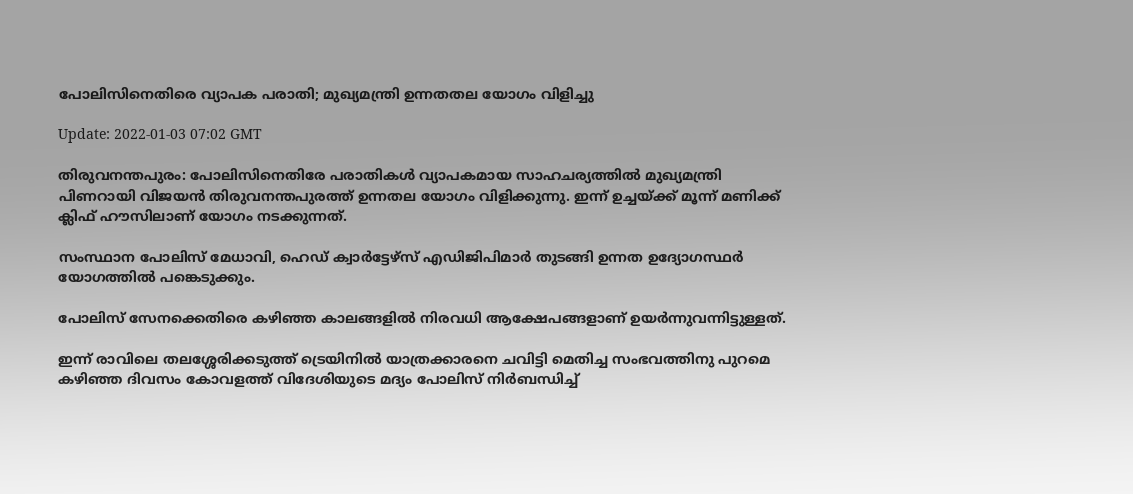പോലിസിനെതിരെ വ്യാപക പരാതി; മുഖ്യമന്ത്രി ഉന്നതതല യോഗം വിളിച്ചു

Update: 2022-01-03 07:02 GMT

തിരുവനന്തപുരം: പോലിസിനെതിരേ പരാതികള്‍ വ്യാപകമായ സാഹചര്യത്തില്‍ മുഖ്യമന്ത്രി പിണറായി വിജയന്‍ തിരുവനന്തപുരത്ത് ഉന്നതല യോഗം വിളിക്കുന്നു. ഇന്ന് ഉച്ചയ്ക്ക് മൂന്ന് മണിക്ക് ക്ലിഫ് ഹൗസിലാണ് യോഗം നടക്കുന്നത്.

സംസ്ഥാന പോലിസ് മേധാവി, ഹെഡ് ക്വാര്‍ട്ടേഴ്‌സ് എഡിജിപിമാര്‍ തുടങ്ങി ഉന്നത ഉദ്യോഗസ്ഥര്‍ യോഗത്തില്‍ പങ്കെടുക്കും.

പോലിസ് സേനക്കെതിരെ കഴിഞ്ഞ കാലങ്ങളില്‍ നിരവധി ആക്ഷേപങ്ങളാണ് ഉയര്‍ന്നുവന്നിട്ടുള്ളത്.

ഇന്ന് രാവിലെ തലശ്ശേരിക്കടുത്ത് ട്രെയിനില്‍ യാത്രക്കാരനെ ചവിട്ടി മെതിച്ച സംഭവത്തിനു പുറമെ കഴിഞ്ഞ ദിവസം കോവളത്ത് വിദേശിയുടെ മദ്യം പോലിസ് നിര്‍ബന്ധിച്ച്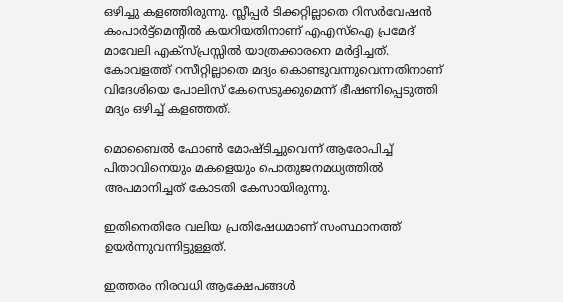ഒഴിച്ചു കളഞ്ഞിരുന്നു. സ്ലീപ്പര്‍ ടിക്കറ്റില്ലാതെ റിസര്‍വേഷന്‍ കംപാര്‍ട്ട്‌മെന്റില്‍ കയറിയതിനാണ് എഎസ്‌ഐ പ്രമേദ് മാവേലി എക്‌സ്പ്രസ്സില്‍ യാത്രക്കാരനെ മര്‍ദ്ദിച്ചത്. കോവളത്ത് റസീറ്റില്ലാതെ മദ്യം കൊണ്ടുവന്നുവെന്നതിനാണ് വിദേശിയെ പോലിസ് കേസെടുക്കുമെന്ന് ഭീഷണിപ്പെടുത്തി മദ്യം ഒഴിച്ച് കളഞ്ഞത്.

മൊബൈല്‍ ഫോണ്‍ മോഷ്ടിച്ചുവെന്ന് ആരോപിച്ച് പിതാവിനെയും മകളെയും പൊതുജനമധ്യത്തില്‍ അപമാനിച്ചത് കോടതി കേസായിരുന്നു.

ഇതിനെതിരേ വലിയ പ്രതിഷേധമാണ് സംസ്ഥാനത്ത് ഉയര്‍ന്നുവന്നിട്ടുള്ളത്.

ഇത്തരം നിരവധി ആക്ഷേപങ്ങള്‍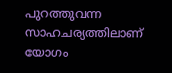പുറത്തുവന്ന സാഹചര്യത്തിലാണ് യോഗം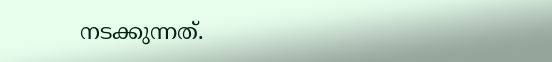നടക്കുന്നത്.